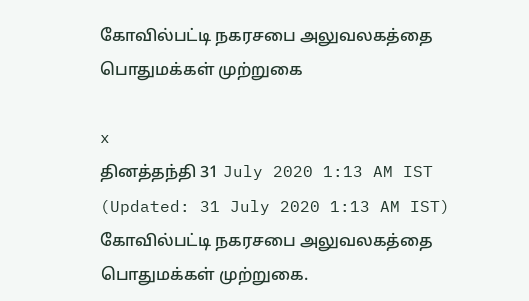கோவில்பட்டி நகரசபை அலுவலகத்தை பொதுமக்கள் முற்றுகை

x
தினத்தந்தி 31 July 2020 1:13 AM IST (Updated: 31 July 2020 1:13 AM IST)
கோவில்பட்டி நகரசபை அலுவலகத்தை பொதுமக்கள் முற்றுகை.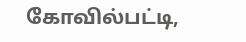கோவில்பட்டி,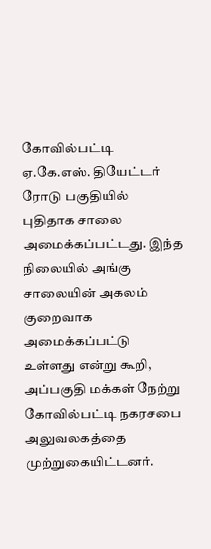கோவில்பட்டி ஏ.கே.எஸ். தியேட்டர் ரோடு பகுதியில் புதிதாக சாலை அமைக்கப்பட்டது. இந்த நிலையில் அங்கு சாலையின் அகலம் குறைவாக அமைக்கப்பட்டு உள்ளது என்று கூறி, அப்பகுதி மக்கள் நேற்று கோவில்பட்டி நகரசபை அலுவலகத்தை முற்றுகையிட்டனர்.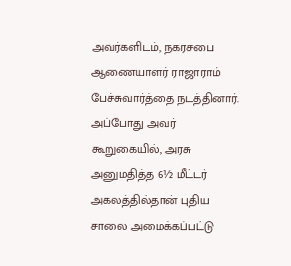அவர்களிடம், நகரசபை ஆணையாளர் ராஜாராம் பேச்சுவார்த்தை நடத்தினார். அப்போது அவர் கூறுகையில், அரசு அனுமதித்த 6½ மீட்டர் அகலத்தில்தான் புதிய சாலை அமைக்கப்பட்டு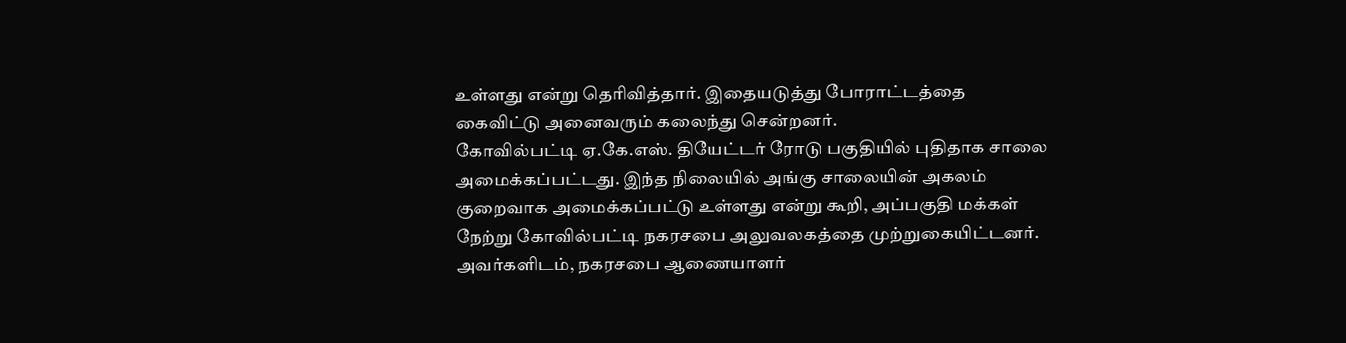உள்ளது என்று தெரிவித்தார். இதையடுத்து போராட்டத்தை கைவிட்டு அனைவரும் கலைந்து சென்றனர்.
கோவில்பட்டி ஏ.கே.எஸ். தியேட்டர் ரோடு பகுதியில் புதிதாக சாலை அமைக்கப்பட்டது. இந்த நிலையில் அங்கு சாலையின் அகலம் குறைவாக அமைக்கப்பட்டு உள்ளது என்று கூறி, அப்பகுதி மக்கள் நேற்று கோவில்பட்டி நகரசபை அலுவலகத்தை முற்றுகையிட்டனர்.
அவர்களிடம், நகரசபை ஆணையாளர்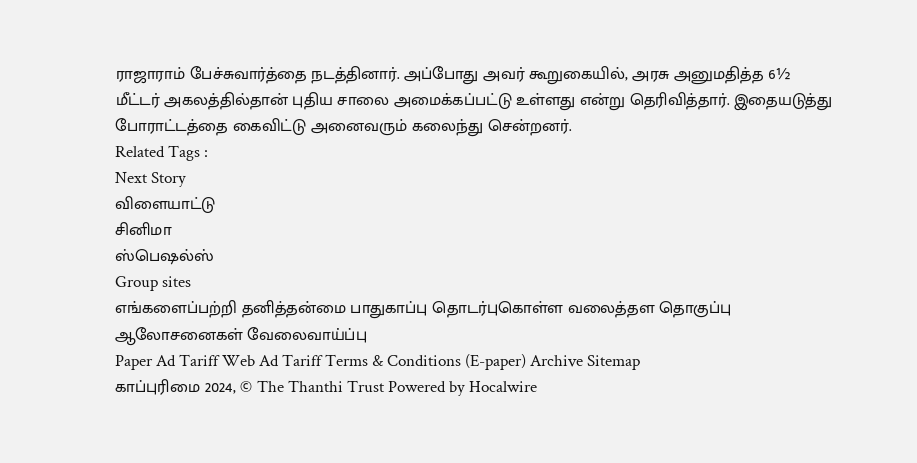ராஜாராம் பேச்சுவார்த்தை நடத்தினார். அப்போது அவர் கூறுகையில், அரசு அனுமதித்த 6½ மீட்டர் அகலத்தில்தான் புதிய சாலை அமைக்கப்பட்டு உள்ளது என்று தெரிவித்தார். இதையடுத்து போராட்டத்தை கைவிட்டு அனைவரும் கலைந்து சென்றனர்.
Related Tags :
Next Story
விளையாட்டு
சினிமா
ஸ்பெஷல்ஸ்
Group sites
எங்களைப்பற்றி தனித்தன்மை பாதுகாப்பு தொடர்புகொள்ள வலைத்தள தொகுப்பு ஆலோசனைகள் வேலைவாய்ப்பு
Paper Ad Tariff Web Ad Tariff Terms & Conditions (E-paper) Archive Sitemap
காப்புரிமை 2024, © The Thanthi Trust Powered by Hocalwire